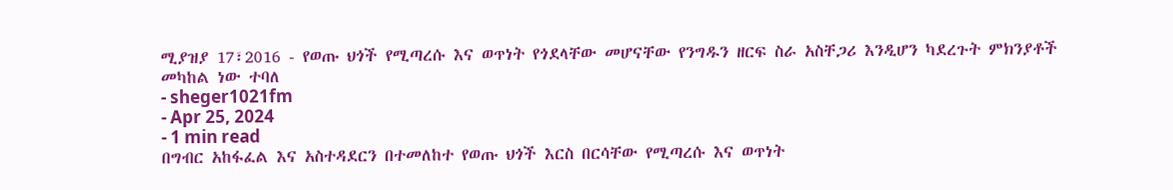ሚያዝያ 17፣2016 - የወጡ ህጎች የሚጣረሱ እና ወጥነት የጎደላቸው መሆናቸው የንግዱን ዘርፍ ስራ አስቸጋሪ እንዲሆን ካደረጉት ምክንያቶች መካከል ነው ተባለ
- sheger1021fm
- Apr 25, 2024
- 1 min read
በግብር አከፋፈል እና አስተዳደርን በተመለከተ የወጡ ህጎች እርስ በርሳቸው የሚጣረሱ እና ወጥነት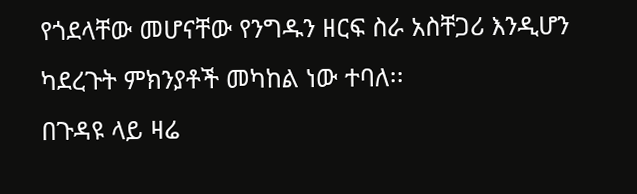የጎደላቸው መሆናቸው የንግዱን ዘርፍ ስራ አስቸጋሪ እንዲሆን ካደረጉት ምክንያቶች መካከል ነው ተባለ፡፡
በጉዳዩ ላይ ዛሬ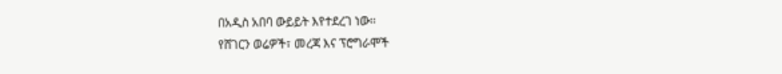በአዲስ አበባ ውይይት እየተደረገ ነው፡፡
የሸገርን ወሬዎች፣ መረጃ እና ፕሮግራሞች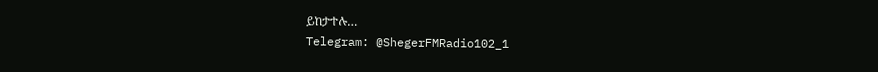ይከታተሉ…
Telegram: @ShegerFMRadio102_1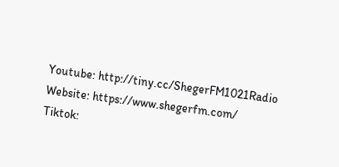Youtube: http://tiny.cc/ShegerFM1021Radio
Website: https://www.shegerfm.com/
Tiktok: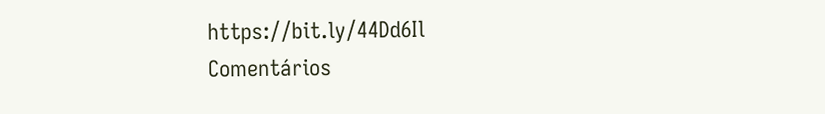https://bit.ly/44Dd6Il
Comentários